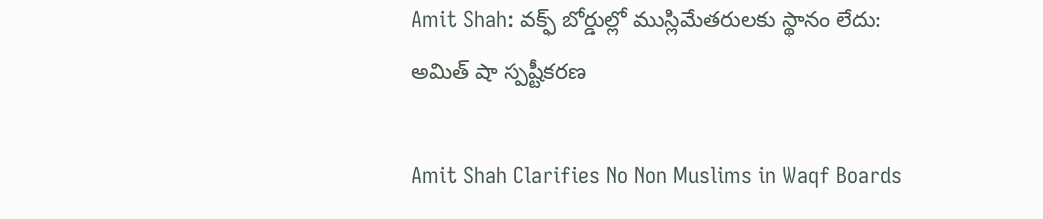Amit Shah: వక్ఫ్ బోర్డుల్లో ముస్లిమేతరులకు స్థానం లేదు: అమిత్ షా స్పష్టీకరణ

Amit Shah Clarifies No Non Muslims in Waqf Boards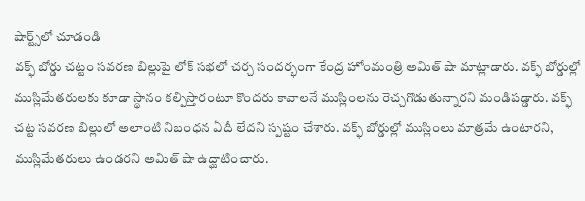షార్ట్స్‌లో చూడండి
వక్ఫ్ బోర్డు చట్టం సవరణ బిల్లుపై లోక్ సభలో చర్చ సందర్భంగా కేంద్ర హోంమంత్రి అమిత్ షా మాట్లాడారు. వక్ఫ్ బోర్డుల్లో ముస్లిమేతరులకు కూడా స్థానం కల్పిస్తారంటూ కొందరు కావాలనే ముస్లింలను రెచ్చగొడుతున్నారని మండిపడ్డారు. వక్ఫ్ చట్ట సవరణ బిల్లులో అలాంటి నిబంధన ఏదీ లేదని స్పష్టం చేశారు. వక్ఫ్ బోర్డుల్లో ముస్లింలు మాత్రమే ఉంటారని, ముస్లిమేతరులు ఉండరని అమిత్ షా ఉద్ఘాటించారు.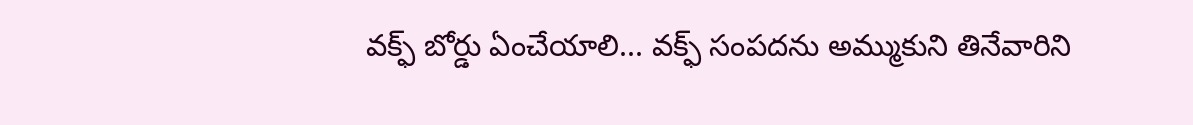వక్ఫ్ బోర్డు ఏంచేయాలి... వక్ఫ్ సంపదను అమ్ముకుని తినేవారిని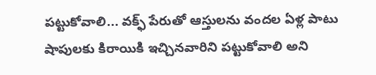పట్టుకోవాలి... వక్ఫ్ పేరుతో ఆస్తులను వందల ఏళ్ల పాటు షాపులకు కిరాయికి ఇచ్చినవారిని పట్టుకోవాలి అని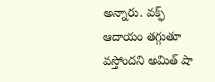అన్నారు. వక్ఫ్ ఆదాయం తగ్గుతూ వస్తోందని అమిత్ షా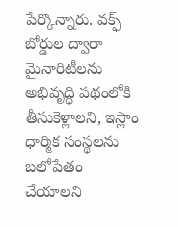పేర్కొన్నారు. వక్ఫ్ బోర్డుల ద్వారా మైనారిటీలను అభివృద్ధి పథంలోకి తీసుకెళ్లాలని, ఇస్లాం ధార్మిక సంస్థలను బలోపేతం చేయాలని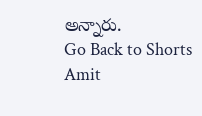అన్నారు.
Go Back to Shorts
Amit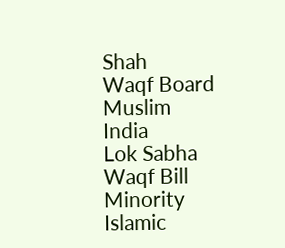Shah
Waqf Board
Muslim
India
Lok Sabha
Waqf Bill
Minority
Islamic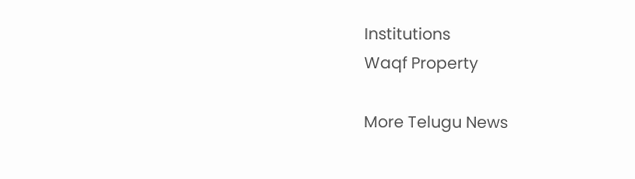Institutions
Waqf Property

More Telugu News